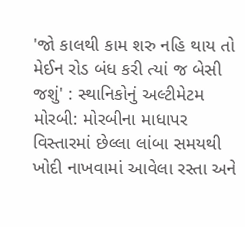'જો કાલથી કામ શરુ નહિ થાય તો મેઈન રોડ બંધ કરી ત્યાં જ બેસી જશું' : સ્થાનિકોનું અલ્ટીમેટમ મોરબી: મોરબીના માધાપર વિસ્તારમાં છેલ્લા લાંબા સમયથી ખોદી નાખવામાં આવેલા રસ્તા અને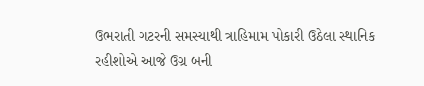ઉભરાતી ગટરની સમસ્યાથી ત્રાહિમામ પોકારી ઉઠેલા સ્થાનિક રહીશોએ આજે ઉગ્ર બની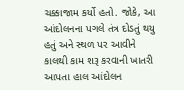ચક્કાજામ કર્યો હતો. જોકે, આ આંદોલનના પગલે તંત્ર દોડતું થયુ હતું અને સ્થળ પર આવીને કાલથી કામ શરૂ કરવાની ખાતરી આપતા હાલ આંદોલન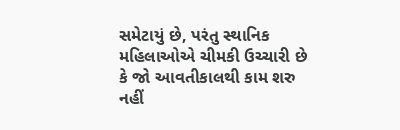સમેટાયું છે, પરંતુ સ્થાનિક મહિલાઓએ ચીમકી ઉચ્ચારી છે કે જો આવતીકાલથી કામ શરુ નહીં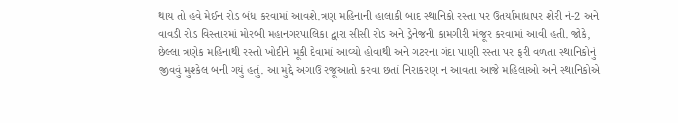થાય તો હવે મેઈન રોડ બંધ કરવામાં આવશે.ત્રણ મહિનાની હાલાકી બાદ સ્થાનિકો રસ્તા પર ઉતર્યામાધાપર શેરી નં-2 અને વાવડી રોડ વિસ્તારમાં મોરબી મહાનગરપાલિકા દ્વારા સીસી રોડ અને ડ્રેનેજની કામગીરી મંજૂર કરવામાં આવી હતી. જોકે, છેલ્લા ત્રણેક મહિનાથી રસ્તો ખોદીને મૂકી દેવામાં આવ્યો હોવાથી અને ગટરના ગંદા પાણી રસ્તા પર ફરી વળતા સ્થાનિકોનું જીવવું મુશ્કેલ બની ગયું હતું. આ મુદ્દે અગાઉ રજૂઆતો કરવા છતાં નિરાકરણ ન આવતા આજે મહિલાઓ અને સ્થાનિકોએ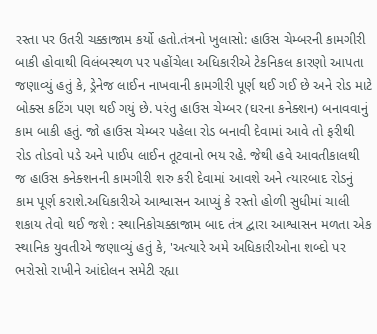રસ્તા પર ઉતરી ચક્કાજામ કર્યો હતો.તંત્રનો ખુલાસો: હાઉસ ચેમ્બરની કામગીરી બાકી હોવાથી વિલંબસ્થળ પર પહોંચેલા અધિકારીએ ટેકનિકલ કારણો આપતા જણાવ્યું હતું કે, ડ્રેનેજ લાઈન નાખવાની કામગીરી પૂર્ણ થઈ ગઈ છે અને રોડ માટે બોક્સ કટિંગ પણ થઈ ગયું છે. પરંતુ હાઉસ ચેમ્બર (ઘરના કનેક્શન) બનાવવાનું કામ બાકી હતું. જો હાઉસ ચેમ્બર પહેલા રોડ બનાવી દેવામાં આવે તો ફરીથી રોડ તોડવો પડે અને પાઈપ લાઈન તૂટવાનો ભય રહે. જેથી હવે આવતીકાલથી જ હાઉસ કનેક્શનની કામગીરી શરુ કરી દેવામાં આવશે અને ત્યારબાદ રોડનું કામ પૂર્ણ કરાશે.અધિકારીએ આશ્વાસન આપ્યું કે રસ્તો હોળી સુધીમાં ચાલી શકાય તેવો થઈ જશે : સ્થાનિકોચક્કાજામ બાદ તંત્ર દ્વારા આશ્વાસન મળતા એક સ્થાનિક યુવતીએ જણાવ્યું હતું કે, 'અત્યારે અમે અધિકારીઓના શબ્દો પર ભરોસો રાખીને આંદોલન સમેટી રહ્યા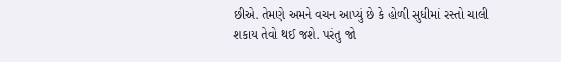છીએ. તેમણે અમને વચન આપ્યું છે કે હોળી સુધીમાં રસ્તો ચાલી શકાય તેવો થઈ જશે. પરંતુ જો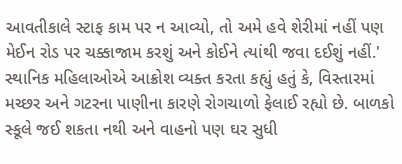આવતીકાલે સ્ટાફ કામ પર ન આવ્યો, તો અમે હવે શેરીમાં નહીં પણ મેઈન રોડ પર ચક્કાજામ કરશું અને કોઈને ત્યાંથી જવા દઈશું નહીં.' સ્થાનિક મહિલાઓએ આક્રોશ વ્યક્ત કરતા કહ્યું હતું કે, વિસ્તારમાં મચ્છર અને ગટરના પાણીના કારણે રોગચાળો ફેલાઈ રહ્યો છે. બાળકો સ્કૂલે જઈ શકતા નથી અને વાહનો પણ ઘર સુધી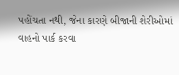પહોંચતા નથી, જેના કારણે બીજાની શેરીઓમાં વાહનો પાર્ક કરવા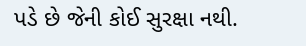પડે છે જેની કોઈ સુરક્ષા નથી.